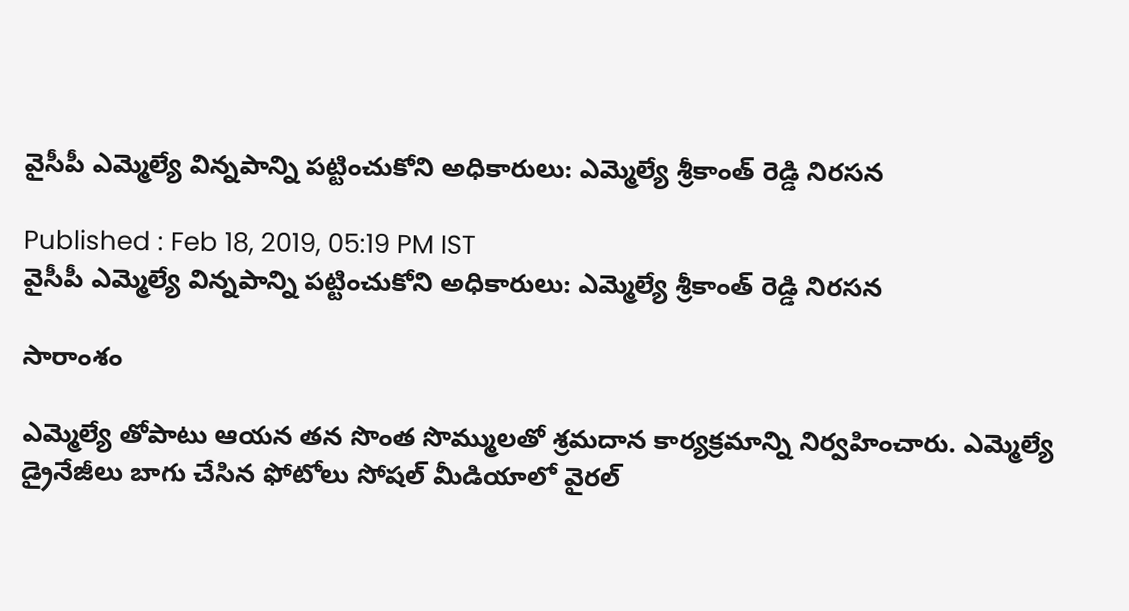వైసీపీ ఎమ్మెల్యే విన్నపాన్ని పట్టించుకోని అధికారులు: ఎమ్మెల్యే శ్రీకాంత్ రెడ్డి నిరసన

Published : Feb 18, 2019, 05:19 PM IST
వైసీపీ ఎమ్మెల్యే విన్నపాన్ని పట్టించుకోని అధికారులు: ఎమ్మెల్యే శ్రీకాంత్ రెడ్డి నిరసన

సారాంశం

ఎమ్మెల్యే తోపాటు ఆయన తన సొంత సొమ్ములతో శ్రమదాన కార్యక్రమాన్ని నిర్వహించారు. ఎమ్మెల్యే డ్రైనేజీలు బాగు చేసిన ఫోటోలు సోషల్ మీడియాలో వైరల్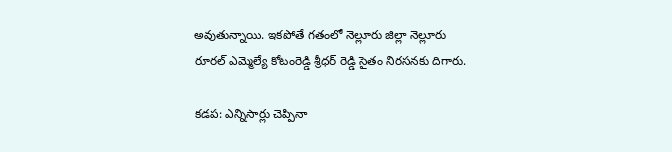అవుతున్నాయి. ఇకపోతే గతంలో నెల్లూరు జిల్లా నెల్లూరు రూరల్ ఎమ్మెల్యే కోటంరెడ్డి శ్రీధర్ రెడ్డి సైతం నిరసనకు దిగారు.

కడప: ఎన్నిసార్లు చెప్పినా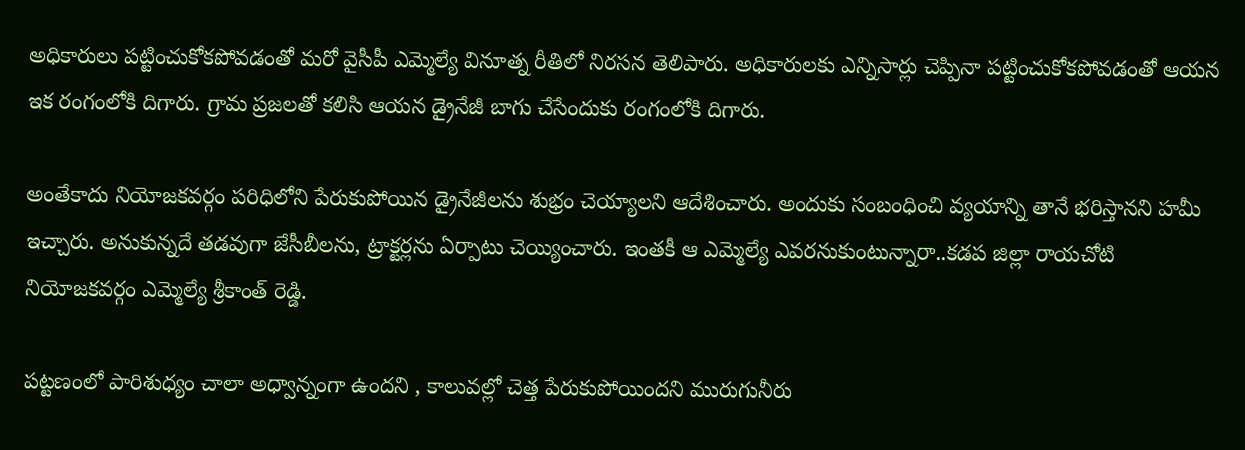అధికారులు పట్టించుకోకపోవడంతో మరో వైసీపీ ఎమ్మెల్యే వినూత్న రీతిలో నిరసన తెలిపారు. అధికారులకు ఎన్నిసార్లు చెప్పినా పట్టించుకోకపోవడంతో ఆయన ఇక రంగంలోకి దిగారు. గ్రామ ప్రజలతో కలిసి ఆయన డ్రైనేజీ బాగు చేసేందుకు రంగంలోకి దిగారు.

అంతేకాదు నియోజకవర్గం పరిధిలోని పేరుకుపోయిన డ్రైనేజీలను శుభ్రం చెయ్యాలని ఆదేశించారు. అందుకు సంబంధించి వ్యయాన్ని తానే భరిస్తానని హమీ ఇచ్చారు. అనుకున్నదే తడవుగా జేసీబీలను, ట్రాక్టర్లను ఏర్పాటు చెయ్యించారు. ఇంతకీ ఆ ఎమ్మెల్యే ఎవరనుకుంటున్నారా..కడప జిల్లా రాయచోటి నియోజకవర్గం ఎమ్మెల్యే శ్రీకాంత్ రెడ్డి.

పట్టణంలో పారిశుధ్యం చాలా అధ్వాన్నంగా ఉందని , కాలువల్లో చెత్త పేరుకుపోయిందని మురుగునీరు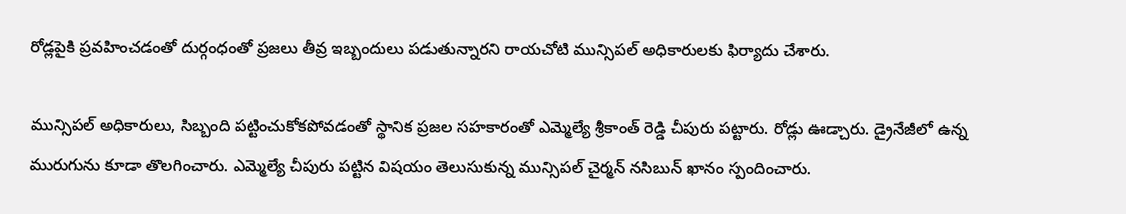రోడ్లపైకి ప్రవహించడంతో దుర్గంధంతో ప్రజలు తీవ్ర ఇబ్బందులు పడుతున్నారని రాయచోటి మున్సిపల్ అధికారులకు ఫిర్యాదు చేశారు.

మున్సిపల్ అధికారులు, సిబ్బంది పట్టించుకోకపోవడంతో స్థానిక ప్రజల సహకారంతో ఎమ్మెల్యే శ్రీకాంత్ రెడ్డి చీపురు పట్టారు. రోడ్లు ఊడ్చారు. డ్రైనేజీలో ఉన్న మురుగును కూడా తొలగించారు. ఎమ్మెల్యే చీపురు పట్టిన విషయం తెలుసుకున్న మున్సిపల్ చైర్మన్ నసిబున్ ఖానం స్పందించారు.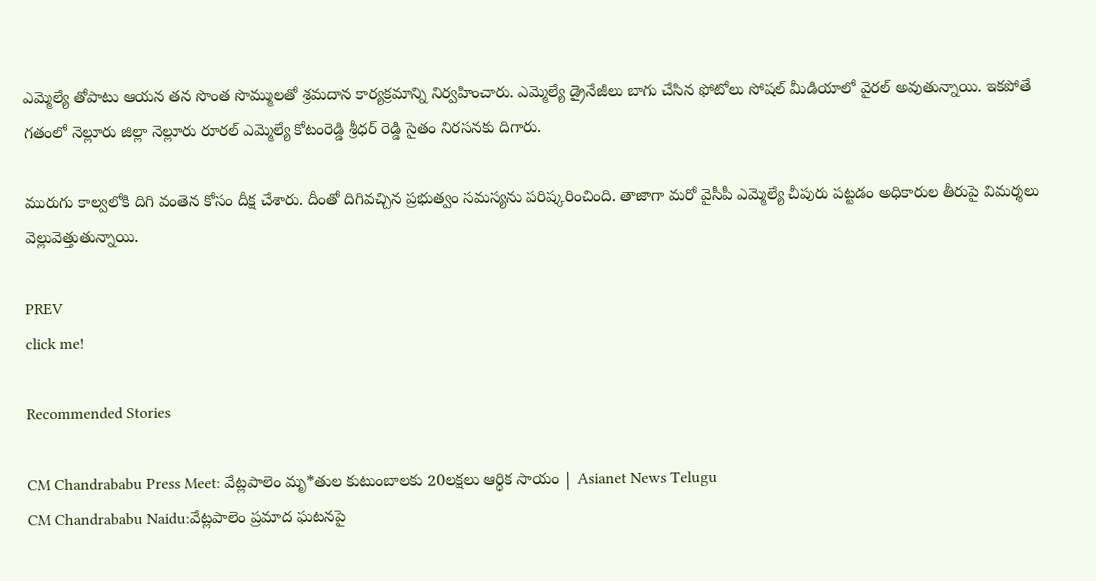ఎమ్మెల్యే తోపాటు ఆయన తన సొంత సొమ్ములతో శ్రమదాన కార్యక్రమాన్ని నిర్వహించారు. ఎమ్మెల్యే డ్రైనేజీలు బాగు చేసిన ఫోటోలు సోషల్ మీడియాలో వైరల్ అవుతున్నాయి. ఇకపోతే గతంలో నెల్లూరు జిల్లా నెల్లూరు రూరల్ ఎమ్మెల్యే కోటంరెడ్డి శ్రీధర్ రెడ్డి సైతం నిరసనకు దిగారు.

మురుగు కాల్వలోకి దిగి వంతెన కోసం దీక్ష చేశారు. దీంతో దిగివచ్చిన ప్రభుత్వం సమస్యను పరిష్కరించింది. తాజాగా మరో వైసీపీ ఎమ్మెల్యే చీపురు పట్టడం అధికారుల తీరుపై విమర్శలు వెల్లువెత్తుతున్నాయి.

PREV
click me!

Recommended Stories

CM Chandrababu Press Meet: వేట్లపాలెం మృ*తుల కుటుంబాలకు 20లక్షలు ఆర్థిక సాయం | Asianet News Telugu
CM Chandrababu Naidu:వేట్లపాలెం ప్రమాద ఘటనపై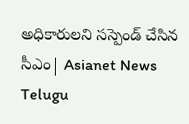అధికారులని సస్పెండ్ చేసిన సీఎం| Asianet News Telugu